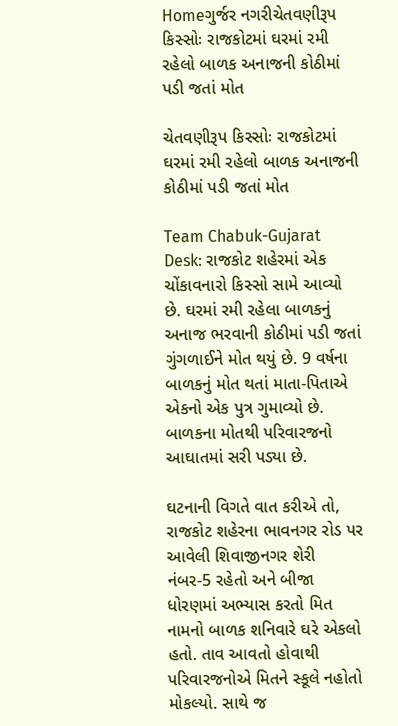Homeગુર્જર નગરીચેતવણીરૂપ કિસ્સોઃ રાજકોટમાં ઘરમાં રમી રહેલો બાળક અનાજની કોઠીમાં પડી જતાં મોત

ચેતવણીરૂપ કિસ્સોઃ રાજકોટમાં ઘરમાં રમી રહેલો બાળક અનાજની કોઠીમાં પડી જતાં મોત

Team Chabuk-Gujarat Desk: રાજકોટ શહેરમાં એક ચોંકાવનારો કિસ્સો સામે આવ્યો છે. ઘરમાં રમી રહેલા બાળકનું અનાજ ભરવાની કોઠીમાં પડી જતાં ગુંગળાઈને મોત થયું છે. 9 વર્ષના બાળકનું મોત થતાં માતા-પિતાએ એકનો એક પુત્ર ગુમાવ્યો છે. બાળકના મોતથી પરિવારજનો આઘાતમાં સરી પડ્યા છે.

ઘટનાની વિગતે વાત કરીએ તો, રાજકોટ શહેરના ભાવનગર રોડ પર આવેલી શિવાજીનગર શેરી નંબર-5 રહેતો અને બીજા ધોરણમાં અભ્યાસ કરતો મિત નામનો બાળક શનિવારે ઘરે એકલો હતો. તાવ આવતો હોવાથી પરિવારજનોએ મિતને સ્કૂલે નહોતો મોકલ્યો. સાથે જ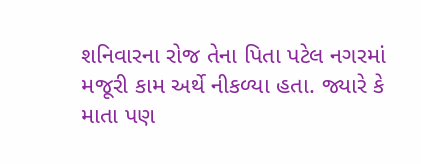શનિવારના રોજ તેના પિતા પટેલ નગરમાં મજૂરી કામ અર્થે નીકળ્યા હતા. જ્યારે કે માતા પણ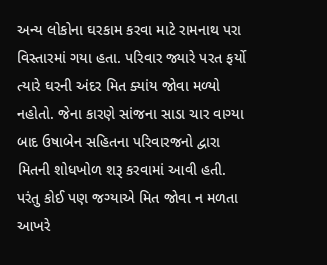અન્ય લોકોના ઘરકામ કરવા માટે રામનાથ પરા વિસ્તારમાં ગયા હતા. પરિવાર જ્યારે પરત ફર્યો ત્યારે ઘરની અંદર મિત ક્યાંય જોવા મળ્યો નહોતો. જેના કારણે સાંજના સાડા ચાર વાગ્યા બાદ ઉષાબેન સહિતના પરિવારજનો દ્વારા મિતની શોધખોળ શરૂ કરવામાં આવી હતી. પરંતુ કોઈ પણ જગ્યાએ મિત જોવા ન મળતા આખરે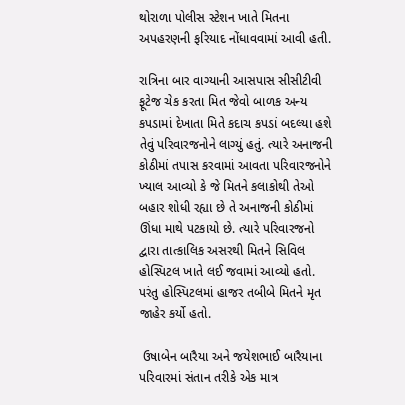થોરાળા પોલીસ સ્ટેશન ખાતે મિતના અપહરણની ફરિયાદ નોંધાવવામાં આવી હતી.

રાત્રિના બાર વાગ્યાની આસપાસ સીસીટીવી ફૂટેજ ચેક કરતા મિત જેવો બાળક અન્ય કપડામાં દેખાતા મિતે કદાચ કપડાં બદલ્યા હશે તેવું પરિવારજનોને લાગ્યું હતું. ત્યારે અનાજની કોઠીમાં તપાસ કરવામાં આવતા પરિવારજનોને ખ્યાલ આવ્યો કે જે મિતને કલાકોથી તેઓ બહાર શોધી રહ્યા છે તે અનાજની કોઠીમાં ઊંધા માથે પટકાયો છે. ત્યારે પરિવારજનો દ્વારા તાત્કાલિક અસરથી મિતને સિવિલ હોસ્પિટલ ખાતે લઈ જવામાં આવ્યો હતો. પરંતુ હોસ્પિટલમાં હાજર તબીબે મિતને મૃત જાહેર કર્યો હતો.

 ઉષાબેન બારૈયા અને જયેશભાઈ બારૈયાના પરિવારમાં સંતાન તરીકે એક માત્ર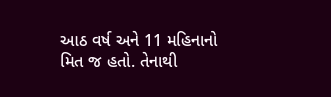આઠ વર્ષ અને 11 મહિનાનો મિત જ હતો. તેનાથી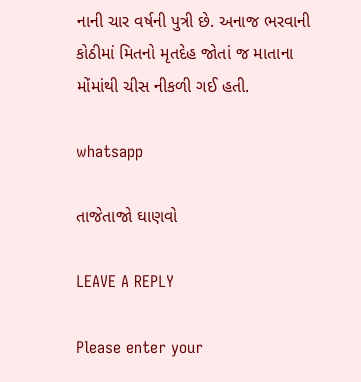નાની ચાર વર્ષની પુત્રી છે. અનાજ ભરવાની કોઠીમાં મિતનો મૃતદેહ જોતાં જ માતાના મોંમાંથી ચીસ નીકળી ગઈ હતી.

whatsapp

તાજેતાજો ઘાણવો

LEAVE A REPLY

Please enter your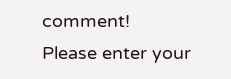comment!
Please enter your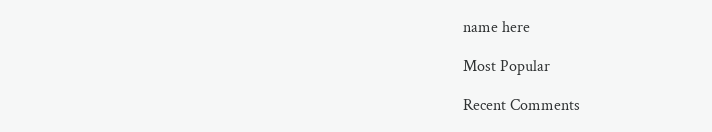name here

Most Popular

Recent Comments